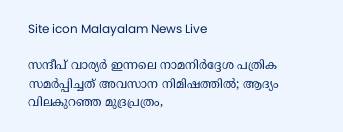Site icon Malayalam News Live

സന്ദീപ് വാര്യർ ഇന്നലെ നാമനിർദ്ദേശ പത്രിക സമർപ്പിച്ചത് അവസാന നിമിഷത്തിൽ; ആദ്യം വിലകുറഞ്ഞ മുദ്രപ്രത്രം,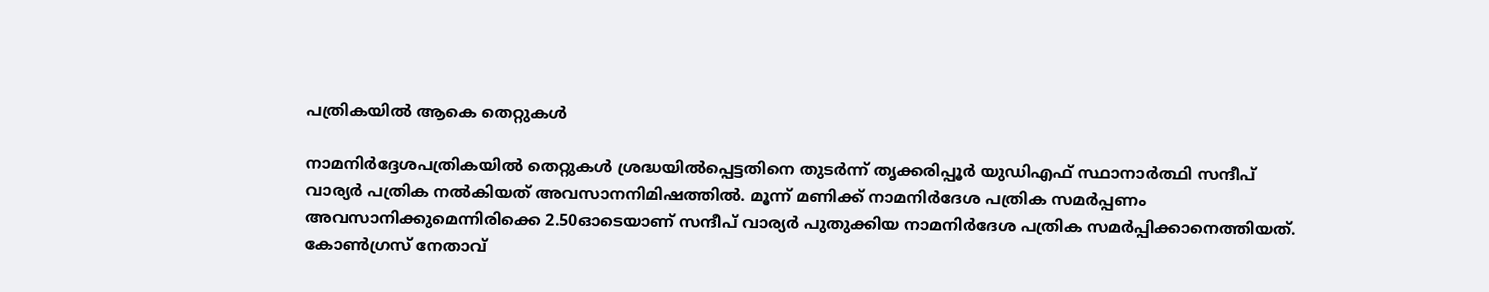പത്രികയിൽ ആകെ തെറ്റുകൾ

നാമനിർദ്ദേശപത്രികയിൽ തെറ്റുകൾ ശ്രദ്ധയില്‍പ്പെട്ടതിനെ തുടര്‍ന്ന് തൃക്കരിപ്പൂർ യുഡിഎഫ് സ്ഥാനാർത്ഥി സന്ദീപ് വാര്യർ പത്രിക നൽകിയത് അവസാനനിമിഷത്തിൽ. മൂന്ന് മണിക്ക് നാമനിർദേശ പത്രിക സമർപ്പണം അവസാനിക്കുമെന്നിരിക്കെ 2.50ഓടെയാണ് സന്ദീപ് വാര്യർ പുതുക്കിയ നാമനിർദേശ പത്രിക സമർപ്പിക്കാനെത്തിയത്. കോൺഗ്രസ് നേതാവ്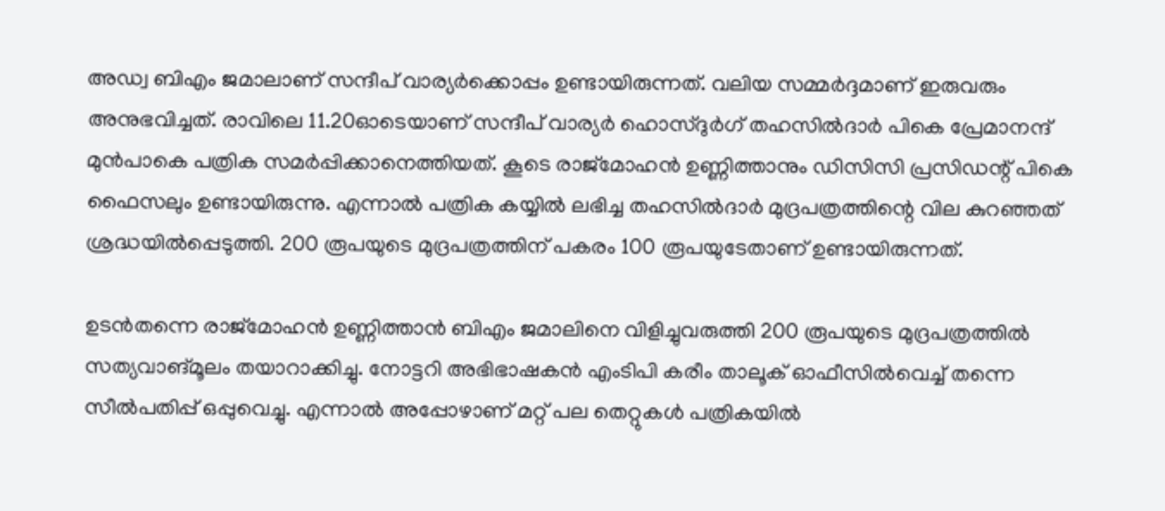അഡ്വ ബിഎം ജമാലാണ് സന്ദീപ് വാര്യർക്കൊപ്പം ഉണ്ടായിരുന്നത്. വലിയ സമ്മർദ്ദമാണ് ഇരുവരും അനുഭവിച്ചത്. രാവിലെ 11.20ഓടെയാണ് സന്ദീപ് വാര്യർ ഹൊസ്ദുർഗ് തഹസിൽദാർ പികെ പ്രേമാനന്ദ് മുൻപാകെ പത്രിക സമർപ്പിക്കാനെത്തിയത്. കൂടെ രാജ്‌മോഹൻ ഉണ്ണിത്താനും ഡിസിസി പ്രസിഡന്റ് പികെ ഫൈസലും ഉണ്ടായിരുന്നു. എന്നാൽ പത്രിക കയ്യിൽ ലഭിച്ച തഹസിൽദാർ മുദ്രപത്രത്തിന്റെ വില കുറഞ്ഞത് ശ്രദ്ധയിൽപ്പെടുത്തി. 200 രൂപയുടെ മുദ്രപത്രത്തിന് പകരം 100 രൂപയുടേതാണ് ഉണ്ടായിരുന്നത്.

ഉടൻതന്നെ രാജ്‌മോഹൻ ഉണ്ണിത്താൻ ബിഎം ജമാലിനെ വിളിച്ചുവരുത്തി 200 രൂപയുടെ മുദ്രപത്രത്തിൽ സത്യവാങ്മൂലം തയാറാക്കിച്ചു. നോട്ടറി അഭിഭാഷകൻ എംടിപി കരീം താലൂക് ഓഫീസിൽവെച്ച് തന്നെ സീൽപതിപ്പ് ഒപ്പുവെച്ചു. എന്നാൽ അപ്പോഴാണ് മറ്റ് പല തെറ്റുകൾ പത്രികയിൽ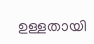ഉള്ളതായി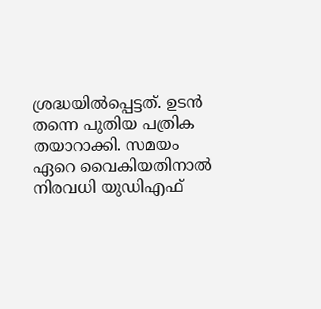ശ്രദ്ധയിൽപ്പെട്ടത്. ഉടൻ തന്നെ പുതിയ പത്രിക തയാറാക്കി. സമയം ഏറെ വൈകിയതിനാൽ നിരവധി യുഡിഎഫ്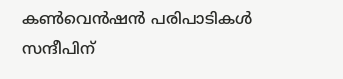കൺവെൻഷൻ പരിപാടികൾ സന്ദീപിന്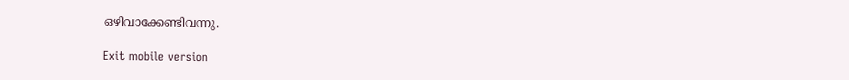ഒഴിവാക്കേണ്ടിവന്നു.

Exit mobile version